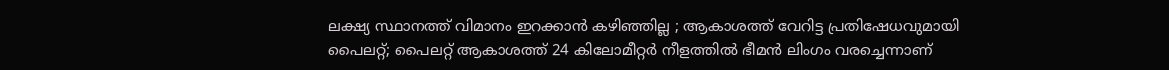ലക്ഷ്യ സ്ഥാനത്ത് വിമാനം ഇറക്കാന്‍ കഴിഞ്ഞില്ല ; ആകാശത്ത് വേറിട്ട പ്രതിഷേധവുമായി പൈലറ്റ്; പൈലറ്റ് ആകാശത്ത് 24 കിലോമീറ്റര്‍ നീളത്തില്‍ ഭീമന്‍ ലിംഗം വരച്ചെന്നാണ്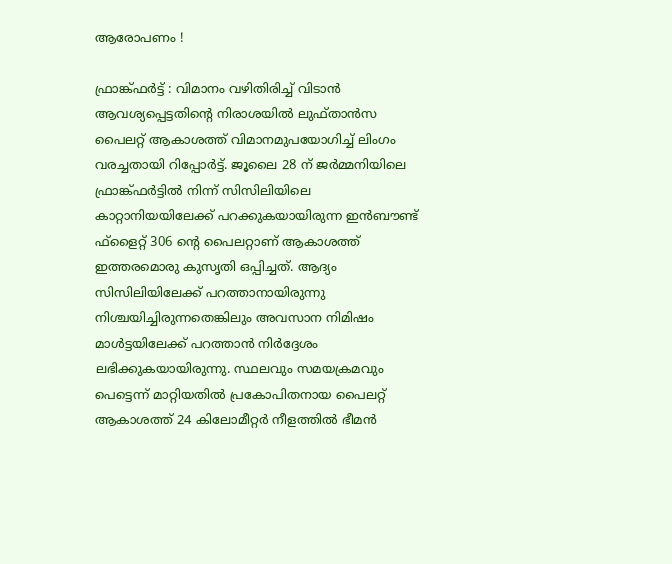ആരോപണം !

ഫ്രാങ്ക്ഫര്‍ട്ട് : വിമാനം വഴിതിരിച്ച് വിടാന്‍ ആവശ്യപ്പെട്ടതിന്റെ നിരാശയില്‍ ലുഫ്താന്‍സ പൈലറ്റ് ആകാശത്ത് വിമാനമുപയോഗിച്ച് ലിംഗം വരച്ചതായി റിപ്പോര്‍ട്ട്. ജൂലൈ 28 ന് ജര്‍മ്മനിയിലെ ഫ്രാങ്ക്ഫര്‍ട്ടില്‍ നിന്ന് സിസിലിയിലെ കാറ്റാനിയയിലേക്ക് പറക്കുകയായിരുന്ന ഇന്‍ബൗണ്ട് ഫ്‌ളൈറ്റ് 306 ന്റെ പൈലറ്റാണ് ആകാശത്ത് ഇത്തരമൊരു കുസൃതി ഒപ്പിച്ചത്. ആദ്യം സിസിലിയിലേക്ക് പറത്താനായിരുന്നു നിശ്ചയിച്ചിരുന്നതെങ്കിലും അവസാന നിമിഷം മാള്‍ട്ടയിലേക്ക് പറത്താന്‍ നിര്‍ദ്ദേശം ലഭിക്കുകയായിരുന്നു. സ്ഥലവും സമയക്രമവും പെട്ടെന്ന് മാറ്റിയതില്‍ പ്രകോപിതനായ പൈലറ്റ് ആകാശത്ത് 24 കിലോമീറ്റര്‍ നീളത്തില്‍ ഭീമന്‍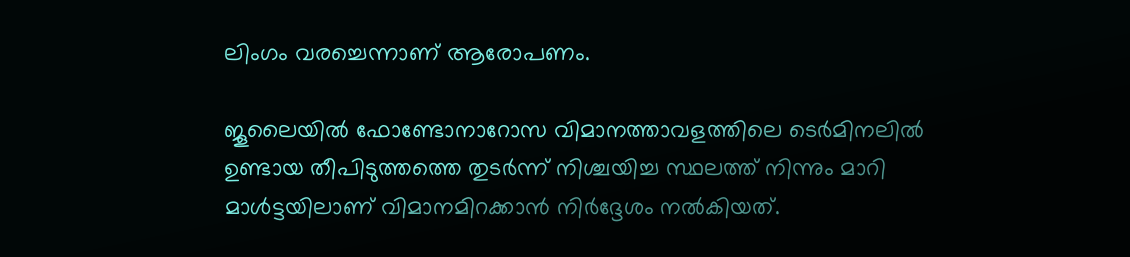ലിംഗം വരച്ചെന്നാണ് ആരോപണം.

ജൂലൈയില്‍ ഫോണ്ടോനാറോസ വിമാനത്താവളത്തിലെ ടെര്‍മിനലില്‍ ഉണ്ടായ തീപിടുത്തത്തെ തുടര്‍ന്ന് നിശ്ചയിച്ച സ്ഥലത്ത് നിന്നും മാറി മാള്‍ട്ടയിലാണ് വിമാനമിറക്കാന്‍ നിര്‍ദ്ദേശം നല്‍കിയത്.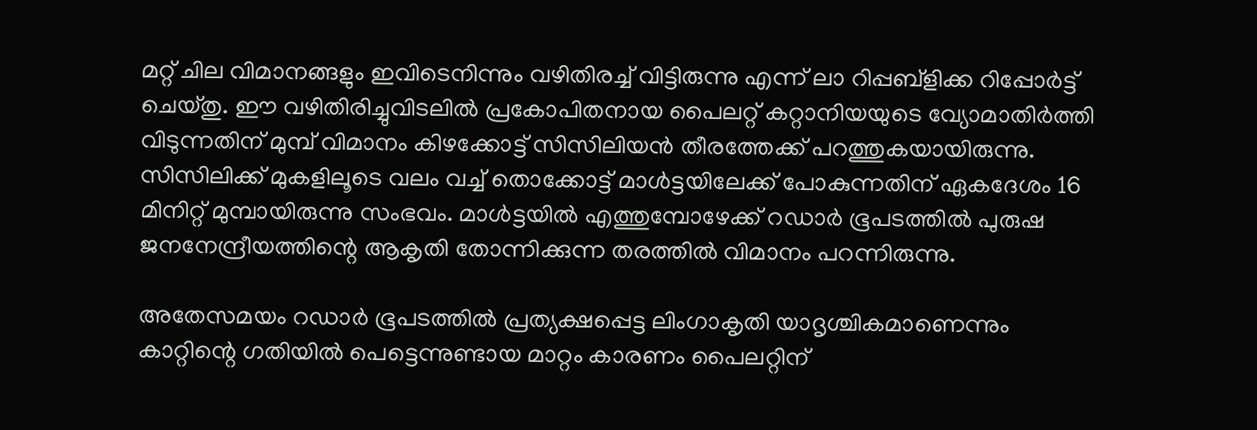മറ്റ് ചില വിമാനങ്ങളും ഇവിടെനിന്നും വഴിതിരച്ച് വിട്ടിരുന്നു എന്ന് ലാ റിപ്പബ്‌ളിക്ക റിപ്പോര്‍ട്ട് ചെയ്തു. ഈ വഴിതിരിച്ചുവിടലില്‍ പ്രകോപിതനായ പൈലറ്റ് കറ്റാനിയയുടെ വ്യോമാതിര്‍ത്തി വിടുന്നതിന് മുമ്പ് വിമാനം കിഴക്കോട്ട് സിസിലിയന്‍ തീരത്തേക്ക് പറത്തുകയായിരുന്നു. സിസിലിക്ക് മുകളിലൂടെ വലം വച്ച് തൊക്കോട്ട് മാള്‍ട്ടയിലേക്ക് പോകുന്നതിന് ഏകദേശം 16 മിനിറ്റ് മുമ്പായിരുന്നു സംഭവം. മാള്‍ട്ടയില്‍ എത്തുമ്പോഴേക്ക് റഡാര്‍ ഭൂപടത്തില്‍ പുരുഷ ജനനേന്ദ്രീയത്തിന്റെ ആകൃതി തോന്നിക്കുന്ന തരത്തില്‍ വിമാനം പറന്നിരുന്നു.

അതേസമയം റഡാര്‍ ഭൂപടത്തില്‍ പ്രത്യക്ഷപ്പെട്ട ലിംഗാകൃതി യാദൃശ്ചികമാണെന്നും കാറ്റിന്റെ ഗതിയില്‍ പെട്ടെന്നുണ്ടായ മാറ്റം കാരണം പൈലറ്റിന്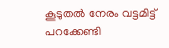കൂടുതല്‍ നേരം വട്ടമിട്ട് പറക്കേണ്ടി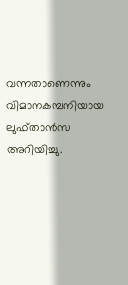വന്നതാണെന്നും വിമാനകമ്പനിയായ ലുഫ്താന്‍സ അറിയിച്ചു.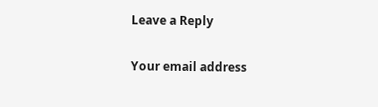Leave a Reply

Your email address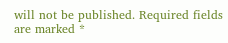will not be published. Required fields are marked *